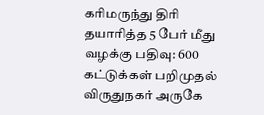கரிமருந்து திரி தயாரித்த 5 பேர் மீது வழக்கு பதிவு: 600 கட்டுக்கள் பறிமுதல்
விருதுநகர் அருகே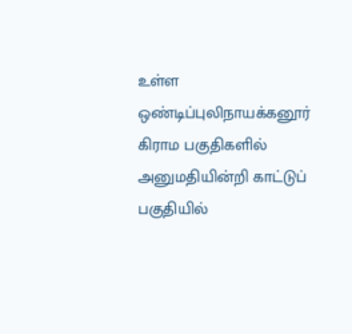உள்ள ஒண்டிப்புலிநாயக்கனூர் கிராம பகுதிகளில் அனுமதியின்றி காட்டுப் பகுதியில்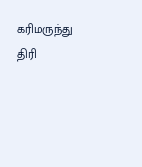கரிமருந்து திரி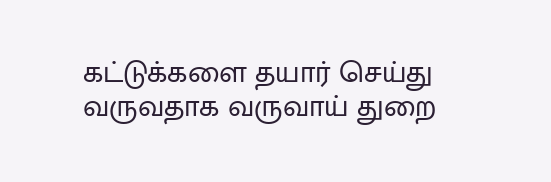கட்டுக்களை தயார் செய்து வருவதாக வருவாய் துறை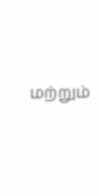மற்றும்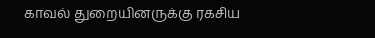காவல் துறையினருக்கு ரகசிய